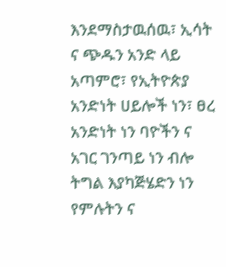እንደማስታዉሰዉ፣ ኢሳት ና ጭዱን አንድ ላይ አጣምሮ፣ የኢትዮጵያ አንድነት ሀይሎች ነን፣ ፀረ አንድነት ነን ባዮችን ና አገር ገንጣይ ነን ብሎ ትግል እያካጅሄድን ነን የምሉትን ና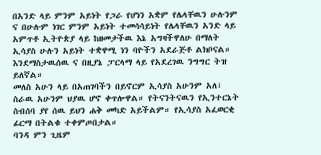በአንድ ላይ ምንም አይነት የጋራ የሆነን አቋም የሌላቸዉን ሁሉንም ና በሁሉም ነገር ምንም አይነት ተመሳሳይነት የሌላቸዉን አንድ ላይ አምጥቶ ኢትዮጵያ ላይ ከዘመታችዉ እኔ አግዛችዋለሁ በማለት ኢሳያስ ሁሉን አይነት ተቋዋሚ ነን ባዮችን አደራጅቶ ልክቦናል። እንደማስታዉሰዉ ና በዚያኔ ፓርላማ ላይ የአደረገዉ ንግግር ትዝ ይለኛል።
መለስ አሁን ላይ በአጠገባችን በይኖርም ኢሳያስ አሁንም አለ፣ ስራዉ አሁንም ህያዉ ሆኖ ቀጥሎዋል። የትናንትናዉን የኢንተርኔት ስብሰባ ያየ ሰዉ ይህን ሐቅ መካድ አይችልም። የኢሳያስ አፈወርቂ ፊርማ በትልቁ ተቀምጦበታል።
ባንዳ ምን ጊዜም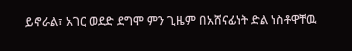ይኖራል፣ አገር ወደድ ደግሞ ምን ጊዜም በአሸናፊነት ድል ነስቶዋቸዉ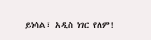ይነሳል፣ አዲስ ነገር የለም!